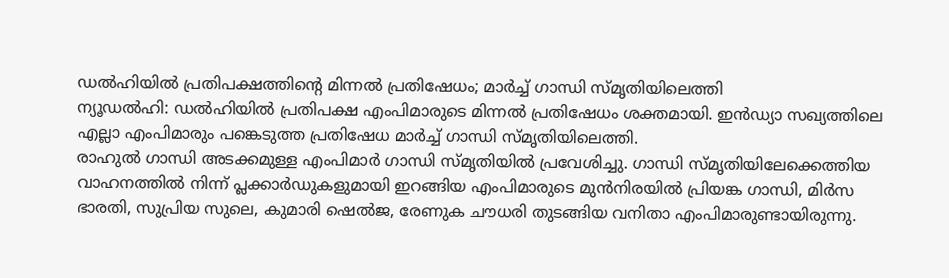ഡൽഹിയിൽ പ്രതിപക്ഷത്തിന്റെ മിന്നൽ പ്രതിഷേധം; മാർച്ച് ഗാന്ധി സ്മൃതിയിലെത്തി
ന്യൂഡൽഹി: ഡൽഹിയിൽ പ്രതിപക്ഷ എംപിമാരുടെ മിന്നൽ പ്രതിഷേധം ശക്തമായി. ഇൻഡ്യാ സഖ്യത്തിലെ എല്ലാ എംപിമാരും പങ്കെടുത്ത പ്രതിഷേധ മാർച്ച് ഗാന്ധി സ്മൃതിയിലെത്തി.
രാഹുൽ ഗാന്ധി അടക്കമുള്ള എംപിമാർ ഗാന്ധി സ്മൃതിയിൽ പ്രവേശിച്ചു. ഗാന്ധി സ്മൃതിയിലേക്കെത്തിയ വാഹനത്തിൽ നിന്ന് പ്ലക്കാർഡുകളുമായി ഇറങ്ങിയ എംപിമാരുടെ മുൻനിരയിൽ പ്രിയങ്ക ഗാന്ധി, മിർസ ഭാരതി, സുപ്രിയ സുലെ, കുമാരി ഷെൽജ, രേണുക ചൗധരി തുടങ്ങിയ വനിതാ എംപിമാരുണ്ടായിരുന്നു.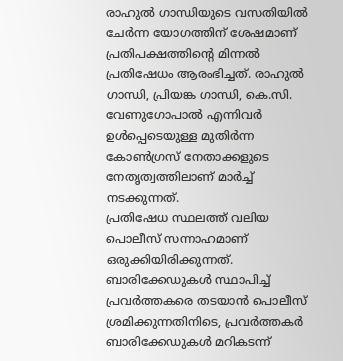രാഹുൽ ഗാന്ധിയുടെ വസതിയിൽ ചേർന്ന യോഗത്തിന് ശേഷമാണ് പ്രതിപക്ഷത്തിന്റെ മിന്നൽ പ്രതിഷേധം ആരംഭിച്ചത്. രാഹുൽ ഗാന്ധി, പ്രിയങ്ക ഗാന്ധി, കെ.സി. വേണുഗോപാൽ എന്നിവർ ഉൾപ്പെടെയുള്ള മുതിർന്ന കോൺഗ്രസ് നേതാക്കളുടെ നേതൃത്വത്തിലാണ് മാർച്ച് നടക്കുന്നത്.
പ്രതിഷേധ സ്ഥലത്ത് വലിയ പൊലീസ് സന്നാഹമാണ് ഒരുക്കിയിരിക്കുന്നത്. ബാരിക്കേഡുകൾ സ്ഥാപിച്ച് പ്രവർത്തകരെ തടയാൻ പൊലീസ് ശ്രമിക്കുന്നതിനിടെ, പ്രവർത്തകർ ബാരിക്കേഡുകൾ മറികടന്ന്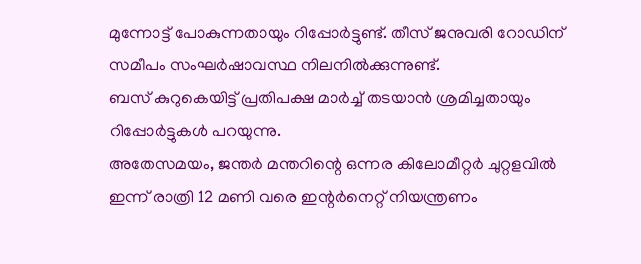മുന്നോട്ട് പോകുന്നതായും റിപ്പോർട്ടുണ്ട്. തീസ് ജനുവരി റോഡിന് സമീപം സംഘർഷാവസ്ഥ നിലനിൽക്കുന്നുണ്ട്.
ബസ് കുറുകെയിട്ട് പ്രതിപക്ഷ മാർച്ച് തടയാൻ ശ്രമിച്ചതായും റിപ്പോർട്ടുകൾ പറയുന്നു.
അതേസമയം, ജന്തർ മന്തറിന്റെ ഒന്നര കിലോമീറ്റർ ചുറ്റളവിൽ ഇന്ന് രാത്രി 12 മണി വരെ ഇന്റർനെറ്റ് നിയന്ത്രണം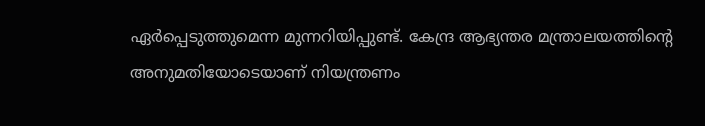ഏർപ്പെടുത്തുമെന്ന മുന്നറിയിപ്പുണ്ട്. കേന്ദ്ര ആഭ്യന്തര മന്ത്രാലയത്തിന്റെ അനുമതിയോടെയാണ് നിയന്ത്രണം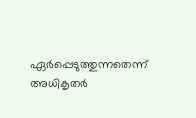ഏർപ്പെടുത്തുന്നതെന്ന് അധികൃതർ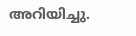അറിയിച്ചു.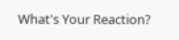What's Your Reaction?